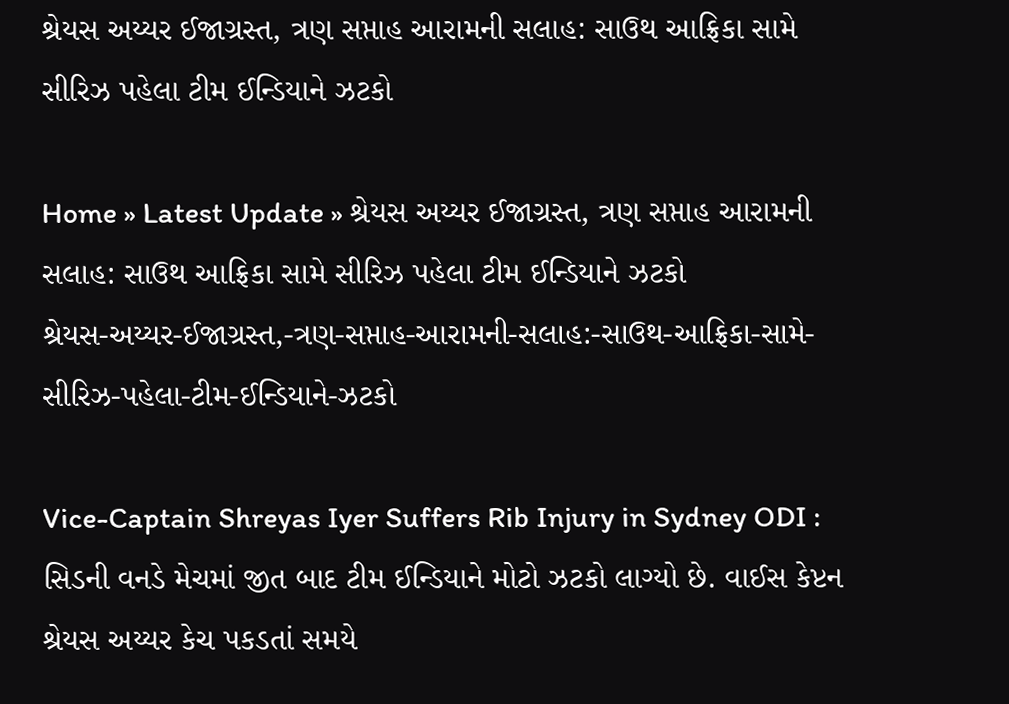શ્રેયસ અય્યર ઈજાગ્રસ્ત, ત્રણ સપ્તાહ આરામની સલાહ: સાઉથ આફ્રિકા સામે સીરિઝ પહેલા ટીમ ઈન્ડિયાને ઝટકો

Home » Latest Update » શ્રેયસ અય્યર ઈજાગ્રસ્ત, ત્રણ સપ્તાહ આરામની સલાહ: સાઉથ આફ્રિકા સામે સીરિઝ પહેલા ટીમ ઈન્ડિયાને ઝટકો
શ્રેયસ-અય્યર-ઈજાગ્રસ્ત,-ત્રણ-સપ્તાહ-આરામની-સલાહ:-સાઉથ-આફ્રિકા-સામે-સીરિઝ-પહેલા-ટીમ-ઈન્ડિયાને-ઝટકો

Vice-Captain Shreyas Iyer Suffers Rib Injury in Sydney ODI : સિડની વનડે મેચમાં જીત બાદ ટીમ ઈન્ડિયાને મોટો ઝટકો લાગ્યો છે. વાઈસ કેપ્ટન શ્રેયસ અય્યર કેચ પકડતાં સમયે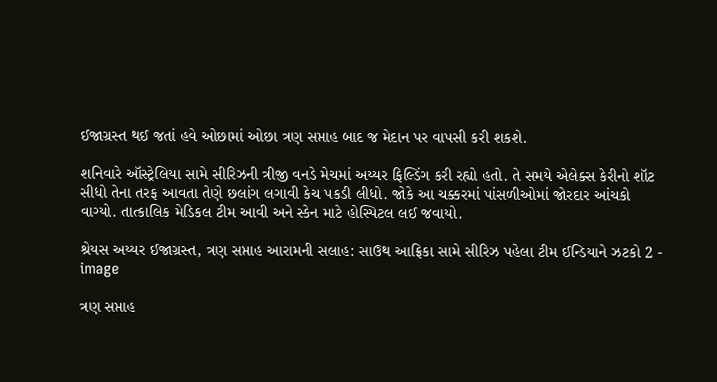ઈજાગ્રસ્ત થઈ જતાં હવે ઓછામાં ઓછા ત્રણ સપ્તાહ બાદ જ મેદાન પર વાપસી કરી શકશે.

શનિવારે ઑસ્ટ્રેલિયા સામે સીરિઝની ત્રીજી વનડે મેચમાં અય્યર ફિલ્ડિંગ કરી રહ્યો હતો. તે સમયે એલેક્સ કેરીનો શૉટ સીધો તેના તરફ આવતા તેણે છલાંગ લગાવી કેચ પકડી લીધો. જોકે આ ચક્કરમાં પાંસળીઓમાં જોરદાર આંચકો વાગ્યો. તાત્કાલિક મેડિકલ ટીમ આવી અને સ્કેન માટે હોસ્પિટલ લઈ જવાયો.

શ્રેયસ અય્યર ઈજાગ્રસ્ત, ત્રણ સપ્તાહ આરામની સલાહ: સાઉથ આફ્રિકા સામે સીરિઝ પહેલા ટીમ ઈન્ડિયાને ઝટકો 2 - image

ત્રણ સપ્તાહ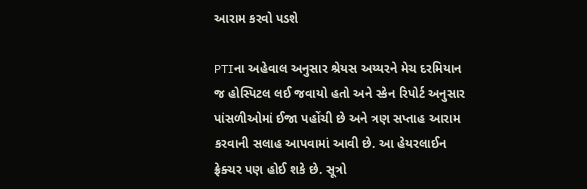આરામ કરવો પડશે

PTIના અહેવાલ અનુસાર શ્રેયસ અય્યરને મેચ દરમિયાન જ હોસ્પિટલ લઈ જવાયો હતો અને સ્કેન રિપોર્ટ અનુસાર પાંસળીઓમાં ઈજા પહોંચી છે અને ત્રણ સપ્તાહ આરામ કરવાની સલાહ આપવામાં આવી છે. આ હેયરલાઈન ફ્રેક્ચર પણ હોઈ શકે છે. સૂત્રો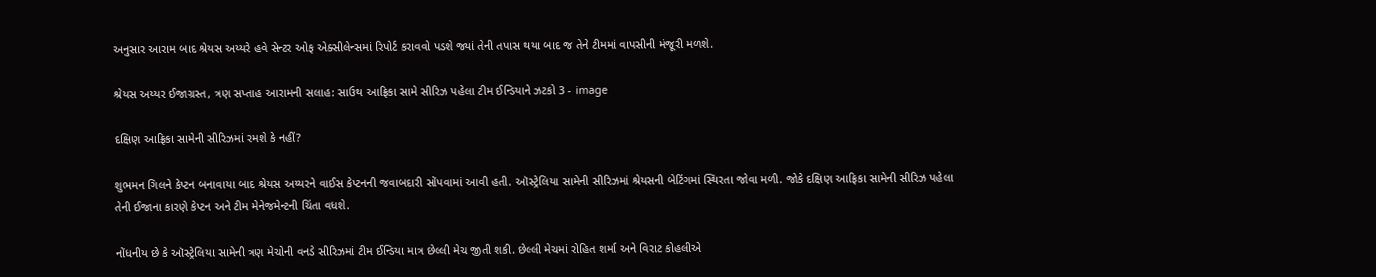અનુસાર આરામ બાદ શ્રેયસ અય્યરે હવે સેન્ટર ઓફ એક્સીલેન્સમાં રિપોર્ટ કરાવવો પડશે જ્યાં તેની તપાસ થયા બાદ જ તેને ટીમમાં વાપસીની મંજૂરી મળશે.

શ્રેયસ અય્યર ઈજાગ્રસ્ત, ત્રણ સપ્તાહ આરામની સલાહ: સાઉથ આફ્રિકા સામે સીરિઝ પહેલા ટીમ ઈન્ડિયાને ઝટકો 3 - image

દક્ષિણ આફ્રિકા સામેની સીરિઝમાં રમશે કે નહીં?

શુભમન ગિલને કેપ્ટન બનાવાયા બાદ શ્રેયસ અય્યરને વાઈસ કેપ્ટનની જવાબદારી સોંપવામાં આવી હતી. ઑસ્ટ્રેલિયા સામેની સીરિઝમાં શ્રેયસની બેટિંગમાં સ્થિરતા જોવા મળી. જોકે દક્ષિણ આફ્રિકા સામેની સીરિઝ પહેલા તેની ઈજાના કારણે કેપ્ટન અને ટીમ મેનેજમેન્ટની ચિંતા વધશે.

નોંધનીય છે કે ઑસ્ટ્રેલિયા સામેની ત્રણ મેચોની વનડે સીરિઝમાં ટીમ ઈન્ડિયા માત્ર છેલ્લી મેચ જીતી શકી. છેલ્લી મેચમાં રોહિત શર્મા અને વિરાટ કોહલીએ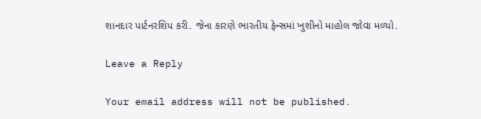શાનદાર પાર્ટનરશિપ કરી. જેના કારણે ભારતીય ફેન્સમાં ખુશીનો માહોલ જોવા મળ્યો.

Leave a Reply

Your email address will not be published.